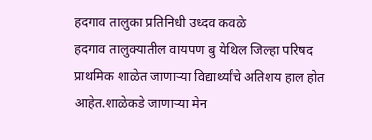हदगाव तालुका प्रतिनिधी उध्दव कवळे
हदगाव तालुक्यातील वायपण बु येथिल जिल्हा परिषद प्राथमिक शाळेत जाणाऱ्या विद्यार्थ्यांचे अतिशय हाल होत आहेत.शाळेकडे जाणाऱ्या मेन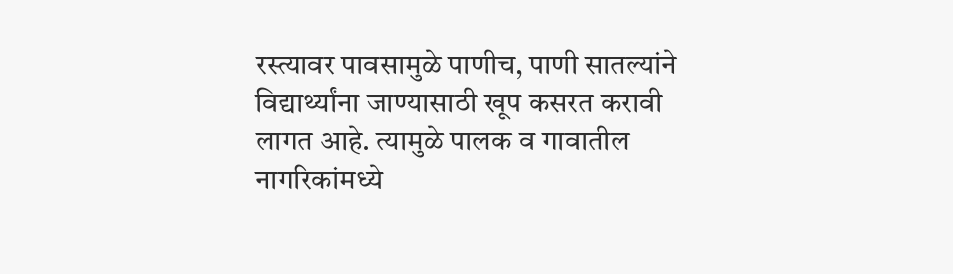रस्त्यावर पावसामुळे पाणीच, पाणी सातल्यांने विद्यार्थ्यांना जाण्यासाठी खूप कसरत करावी लागत आहे. त्यामुळे पालक व गावातील नागरिकांमध्ये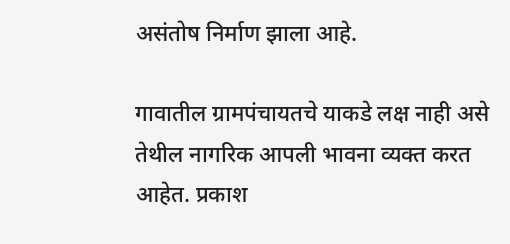असंतोष निर्माण झाला आहे.

गावातील ग्रामपंचायतचे याकडे लक्ष नाही असे तेथील नागरिक आपली भावना व्यक्त करत आहेत. प्रकाश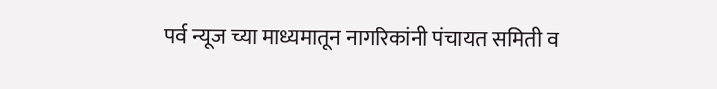पर्व न्यूज च्या माध्यमातून नागरिकांनी पंचायत समिती व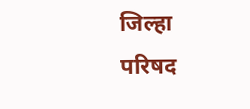जिल्हा परिषद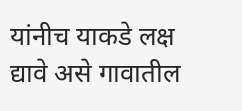यांनीच याकडे लक्ष द्यावे असे गावातील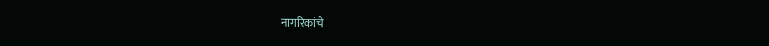नागरिकांचे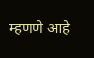म्हणणे आहे